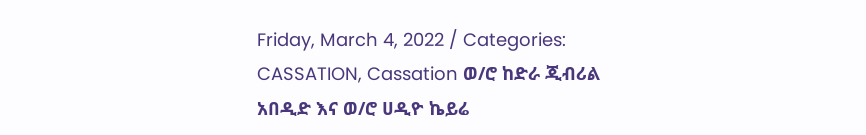Friday, March 4, 2022 / Categories: CASSATION, Cassation ወ/ሮ ከድራ ጂብሪል አበዲድ እና ወ/ሮ ሀዲዮ ኬይሬ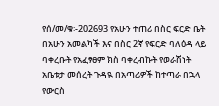የሰ/መ/ቁ፡-202693 የአሁን ተጠሪ በስር ፍርድ ቤት በአሁን አመልካች እና በስር 2ኛ የፍርድ ባለዕዳ ላይ ባቀረቡት የአፈፃፀም ክስ ባቀረብኩት የወራሽነት አቤቱታ መሰረት ጉዳዪ በአጣሪዎች ከተጣራ በኋላ የውርስ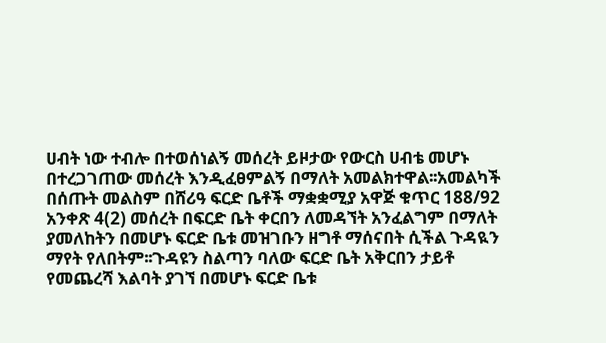ሀብት ነው ተብሎ በተወሰነልኝ መሰረት ይዞታው የውርስ ሀብቴ መሆኑ በተረጋገጠው መሰረት እንዲፈፀምልኝ በማለት አመልክተዋል፡፡አመልካች በሰጡት መልስም በሸሪዓ ፍርድ ቤቶች ማቋቋሚያ አዋጅ ቁጥር 188/92 አንቀጽ 4(2) መሰረት በፍርድ ቤት ቀርበን ለመዳኘት አንፈልግም በማለት ያመለከትን በመሆኑ ፍርድ ቤቱ መዝገቡን ዘግቶ ማሰናበት ሲችል ጉዳዪን ማየት የለበትም፡፡ጉዳዩን ስልጣን ባለው ፍርድ ቤት አቅርበን ታይቶ የመጨረሻ እልባት ያገኘ በመሆኑ ፍርድ ቤቱ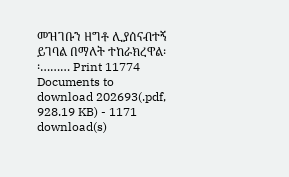መዝገቡን ዘግቶ ሊያሰናብተኝ ይገባል በማለት ተከራክረዋል፡፡……… Print 11774 Documents to download 202693(.pdf, 928.19 KB) - 1171 download(s)